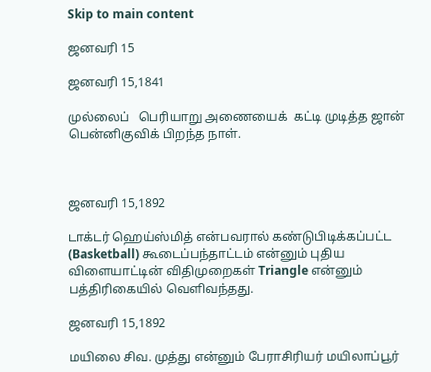Skip to main content

ஜனவரி 15

ஜனவரி 15,1841

முல்லைப்   பெரியாறு அணையைக்  கட்டி முடித்த ஜான் பென்னிகுவிக் பிறந்த நாள்.



ஜனவரி 15,1892

டாக்டர் ஹெய்ஸ்மித் என்பவரால் கண்டுபிடிக்கப்பட்ட (Basketball) கூடைப்பந்தாட்டம் என்னும் புதிய விளையாட்டின் விதிமுறைகள் Triangle என்னும் பத்திரிகையில் வெளிவந்தது.

ஜனவரி 15,1892

மயிலை சிவ. முத்து என்னும் பேராசிரியர் மயிலாப்பூர்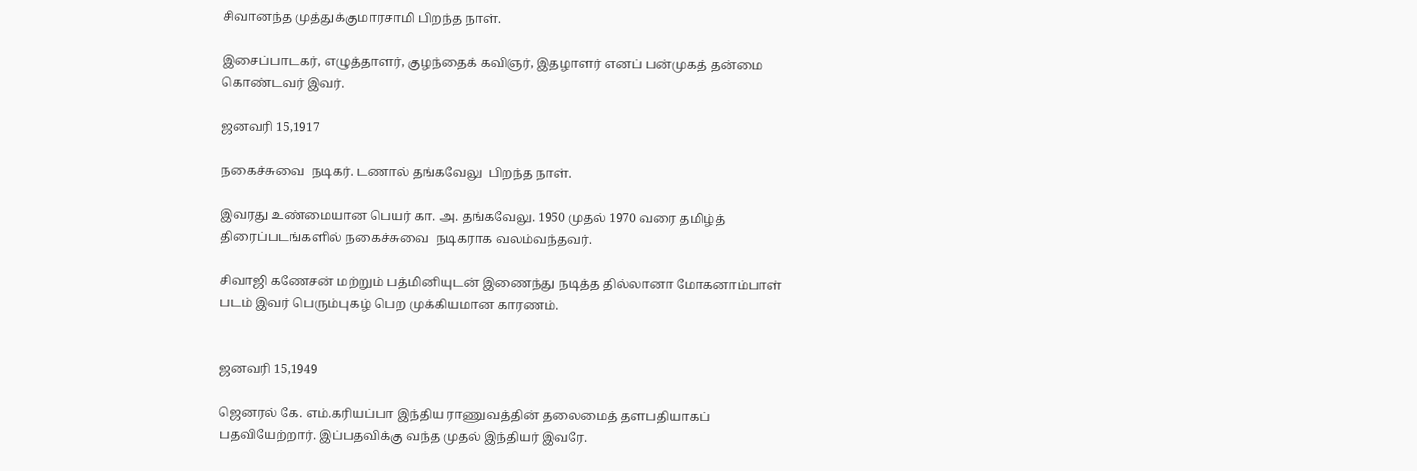சிவானந்த முத்துக்குமாரசாமி பிறந்த நாள்.

இசைப்பாடகர், எழுத்தாளர், குழந்தைக் கவிஞர், இதழாளர் எனப் பன்முகத் தன்மை கொண்டவர் இவர்.

ஜனவரி 15,1917

நகைச்சுவை  நடிகர். டணால் தங்கவேலு  பிறந்த நாள்.

இவரது உண்மையான பெயர் கா. அ. தங்கவேலு. 1950 முதல் 1970 வரை தமிழ்த் திரைப்படங்களில் நகைச்சுவை  நடிகராக வலம்வந்தவர்.

சிவாஜி கணேசன் மற்றும் பத்மினியுடன் இணைந்து நடித்த தில்லானா மோகனாம்பாள் படம் இவர் பெரும்புகழ் பெற முக்கியமான காரணம்.


ஜனவரி 15,1949

ஜெனரல் கே. எம்.கரியப்பா இந்திய ராணுவத்தின் தலைமைத் தளபதியாகப் பதவியேற்றார். இப்பதவிக்கு வந்த முதல் இந்தியர் இவரே.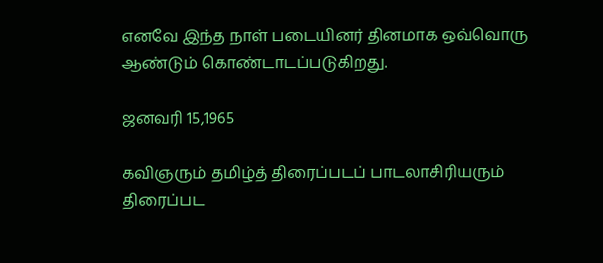எனவே இந்த நாள் படையினர் தினமாக ஒவ்வொரு ஆண்டும் கொண்டாடப்படுகிறது.

ஜனவரி 15,1965

கவிஞரும் தமிழ்த் திரைப்படப் பாடலாசிரியரும் திரைப்பட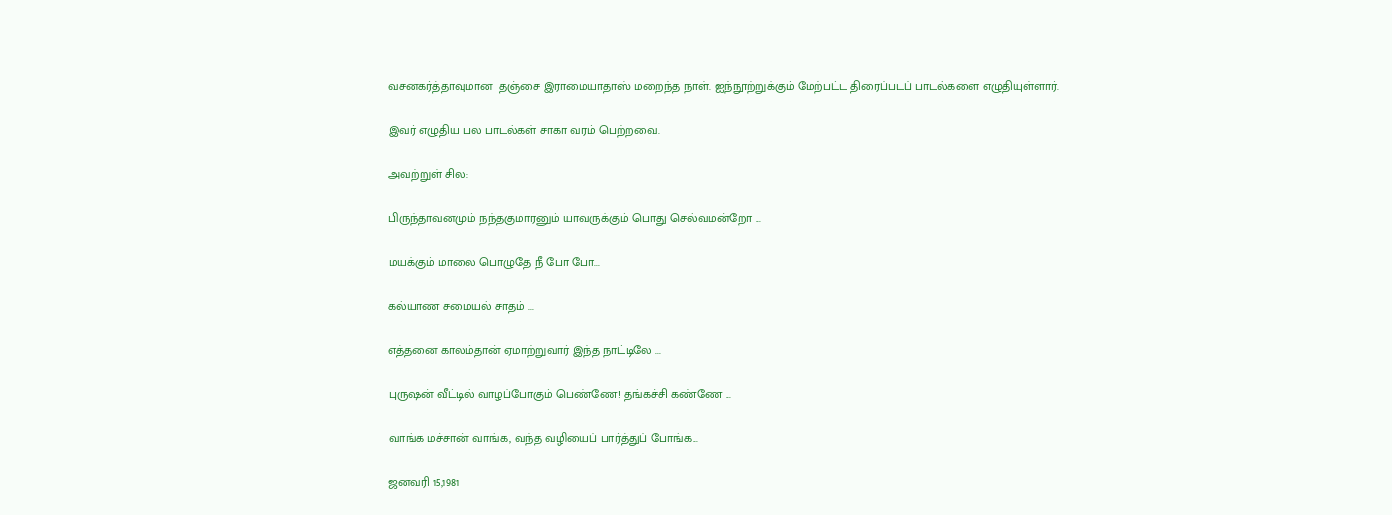வசனகர்த்தாவுமான  தஞ்சை இராமையாதாஸ் மறைந்த நாள். ஐந்நூற்றுக்கும் மேற்பட்ட திரைப்படப் பாடல்களை எழுதியுள்ளார்.

இவர் எழுதிய பல பாடல்கள் சாகா வரம் பெற்றவை.

அவற்றுள் சில:

பிருந்தாவனமும் நந்தகுமாரனும் யாவருக்கும் பொது செல்வமன்றோ ...

மயக்கும் மாலை பொழுதே நீ போ போ...

கல்யாண சமையல் சாதம் ...

எத்தனை காலம்தான் ஏமாற்றுவார் இந்த நாட்டிலே ...

புருஷன் வீட்டில் வாழப்போகும் பெண்ணே! தங்கச்சி கண்ணே ...

வாங்க மச்சான் வாங்க, வந்த வழியைப் பார்த்துப் போங்க...

ஜனவரி 15,1981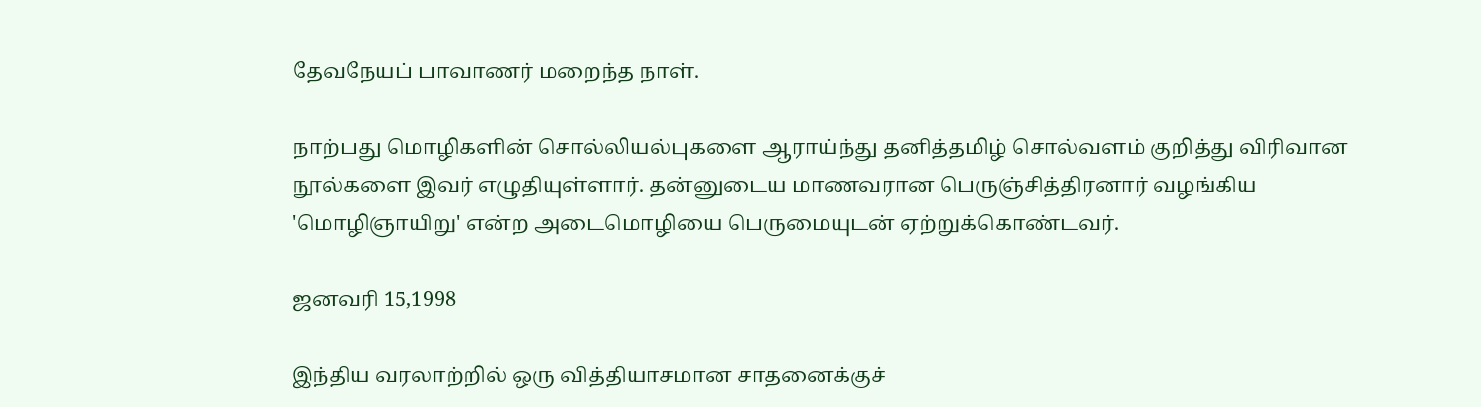தேவநேயப் பாவாணர் மறைந்த நாள்.

நாற்பது மொழிகளின் சொல்லியல்புகளை ஆராய்ந்து தனித்தமிழ் சொல்வளம் குறித்து விரிவான நூல்களை இவர் எழுதியுள்ளார். தன்னுடைய மாணவரான பெருஞ்சித்திரனார் வழங்கிய 'மொழிஞாயிறு' என்ற அடைமொழியை பெருமையுடன் ஏற்றுக்கொண்டவர்.

ஜனவரி 15,1998

இந்திய வரலாற்றில் ஒரு வித்தியாசமான சாதனைக்குச்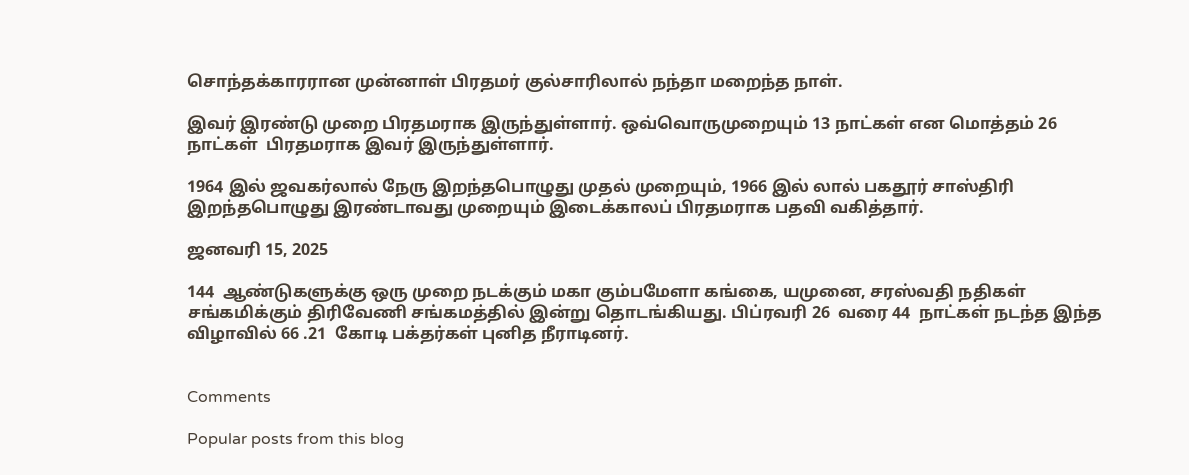சொந்தக்காரரான முன்னாள் பிரதமர் குல்சாரிலால் நந்தா மறைந்த நாள்.

இவர் இரண்டு முறை பிரதமராக இருந்துள்ளார். ஒவ்வொருமுறையும் 13 நாட்கள் என மொத்தம் 26 நாட்கள்  பிரதமராக இவர் இருந்துள்ளார்.

1964 இல் ஜவகர்லால் நேரு இறந்தபொழுது முதல் முறையும், 1966 இல் லால் பகதூர் சாஸ்திரி இறந்தபொழுது இரண்டாவது முறையும் இடைக்காலப் பிரதமராக பதவி வகித்தார்.

ஜனவரி 15, 2025

144  ஆண்டுகளுக்கு ஒரு முறை நடக்கும் மகா கும்பமேளா கங்கை, யமுனை, சரஸ்வதி நதிகள் சங்கமிக்கும் திரிவேணி சங்கமத்தில் இன்று தொடங்கியது. பிப்ரவரி 26  வரை 44  நாட்கள் நடந்த இந்த விழாவில் 66 .21  கோடி பக்தர்கள் புனித நீராடினர்.


Comments

Popular posts from this blog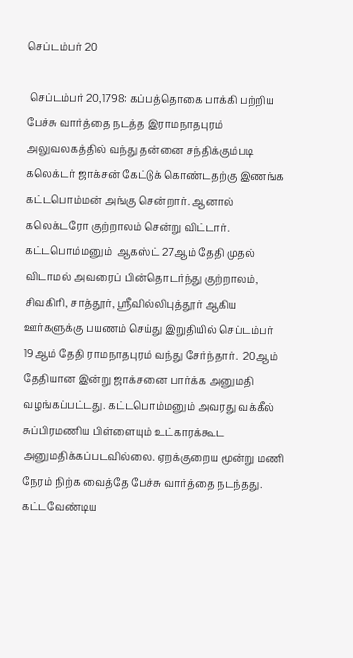செப்டம்பர் 20

 செப்டம்பர் 20,1798: கப்பத்தொகை பாக்கி பற்றிய பேச்சு வார்த்தை நடத்த இராமநாதபுரம் அலுவலகத்தில் வந்து தன்னை சந்திக்கும்படி கலெக்டர் ஜாக்சன் கேட்டுக் கொண்டதற்கு இணங்க கட்டபொம்மன் அங்கு சென்றார். ஆனால் கலெக்டரோ குற்றாலம் சென்று விட்டார்.  கட்டபொம்மனும்  ஆகஸ்ட் 27ஆம் தேதி முதல் விடாமல் அவரைப் பின்தொடர்ந்து குற்றாலம், சிவகிரி, சாத்தூர், ஸ்ரீவில்லிபுத்தூர் ஆகிய ஊர்களுக்கு பயணம் செய்து இறுதியில் செப்டம்பர் 19ஆம் தேதி ராமநாதபுரம் வந்து சேர்ந்தார்.  20ஆம் தேதியான இன்று ஜாக்சனை பார்க்க அனுமதி வழங்கப்பட்டது. கட்டபொம்மனும் அவரது வக்கீல் சுப்பிரமணிய பிள்ளையும் உட்காரக்கூட அனுமதிக்கப்படவில்லை. ஏறக்குறைய மூன்று மணி நேரம் நிற்க வைத்தே பேச்சு வார்த்தை நடந்தது.  கட்டவேண்டிய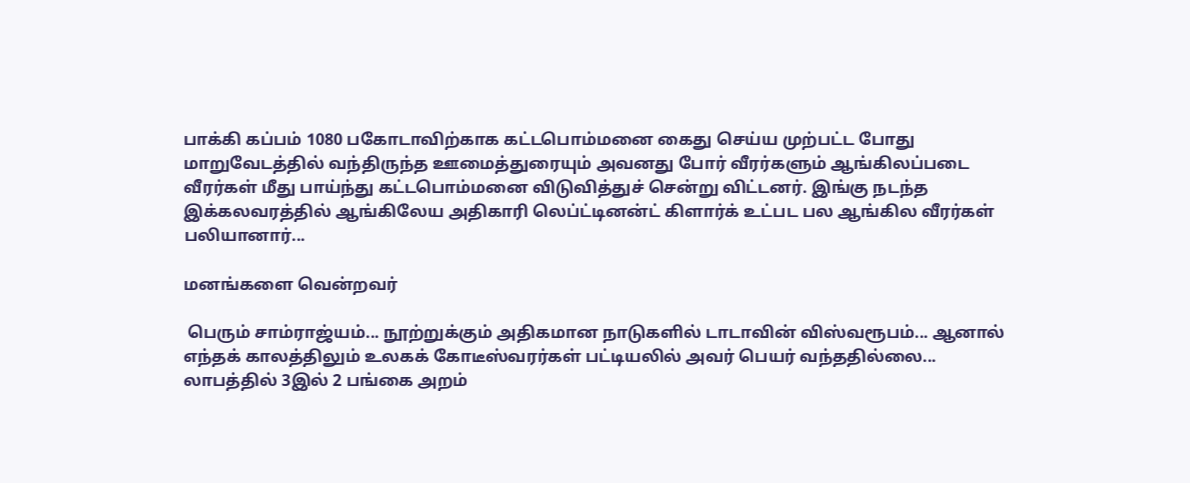பாக்கி கப்பம் 1080 பகோடாவிற்காக கட்டபொம்மனை கைது செய்ய முற்பட்ட போது மாறுவேடத்தில் வந்திருந்த ஊமைத்துரையும் அவனது போர் வீரர்களும் ஆங்கிலப்படை வீரர்கள் மீது பாய்ந்து கட்டபொம்மனை விடுவித்துச் சென்று விட்டனர். இங்கு நடந்த இக்கலவரத்தில் ஆங்கிலேய அதிகாரி லெப்ட்டினன்ட் கிளார்க் உட்பட பல ஆங்கில வீரர்கள் பலியானார்...

மனங்களை வென்றவர்

 பெரும் சாம்ராஜ்யம்... நூற்றுக்கும் அதிகமான நாடுகளில் டாடாவின் விஸ்வரூபம்... ஆனால் எந்தக் காலத்திலும் உலகக் கோடீஸ்வரர்கள் பட்டியலில் அவர் பெயர் வந்ததில்லை... லாபத்தில் 3இல் 2 பங்கை அறம்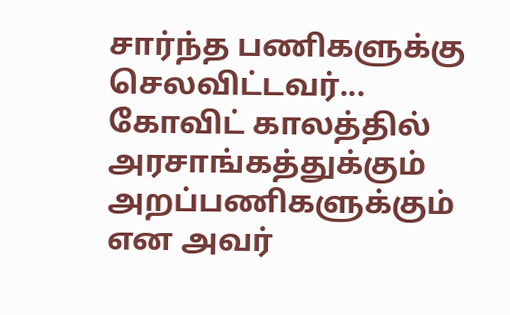சார்ந்த பணிகளுக்கு செலவிட்டவர்... கோவிட் காலத்தில்  அரசாங்கத்துக்கும் அறப்பணிகளுக்கும்  என அவர்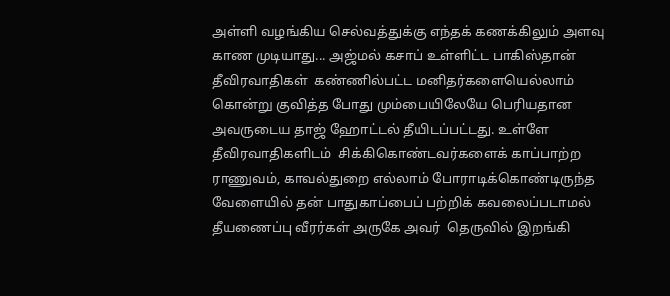அள்ளி வழங்கிய செல்வத்துக்கு எந்தக் கணக்கிலும் அளவு காண முடியாது... அஜ்மல் கசாப் உள்ளிட்ட பாகிஸ்தான் தீவிரவாதிகள்  கண்ணில்பட்ட மனிதர்களையெல்லாம் கொன்று குவித்த போது மும்பையிலேயே பெரியதான அவருடைய தாஜ் ஹோட்டல் தீயிடப்பட்டது. உள்ளே தீவிரவாதிகளிடம்  சிக்கிகொண்டவர்களைக் காப்பாற்ற ராணுவம், காவல்துறை எல்லாம் போராடிக்கொண்டிருந்த வேளையில் தன் பாதுகாப்பைப் பற்றிக் கவலைப்படாமல்  தீயணைப்பு வீரர்கள் அருகே அவர்  தெருவில் இறங்கி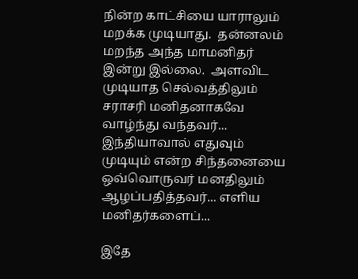நின்ற காட்சியை யாராலும் மறக்க முடியாது.  தன்னலம் மறந்த அந்த மாமனிதர் இன்று இல்லை.  அளவிட முடியாத செல்வத்திலும் சராசரி மனிதனாகவே வாழ்ந்து வந்தவர்... இந்தியாவால் எதுவும் முடியும் என்ற சிந்தனையை  ஒவ்வொருவர் மனதிலும் ஆழப்பதித்தவர்... எளிய மனிதர்களைப்...

இதே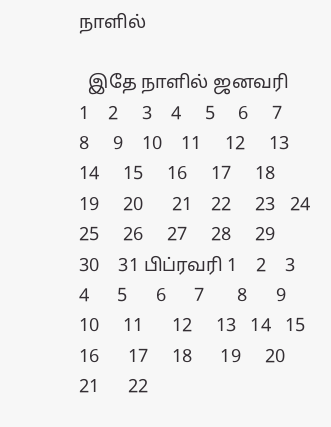நாளில்

  இதே நாளில் ஜனவரி    1    2     3    4     5     6     7    8     9    10    11     12     13  14     15     16     17     18     19     20      21    22     23   24   25     26     27     28     29     30    31 பிப்ரவரி 1    2    3   4      5      6      7       8      9    10     11      12     13   14   15      16      17     18      19     20    21      22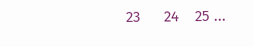23      24    25 ...